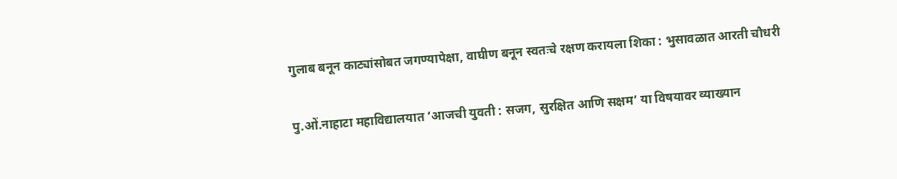गुलाब बनून काट्यांसोबत जगण्यापेक्षा, वाघीण बनून स्वतःचे रक्षण करायला शिका : भुसावळात आरती चौधरी

पु.ओं.नाहाटा महाविद्यालयात ‘आजची युवती : सजग, सुरक्षित आणि सक्षम’ या विषयावर व्याख्यान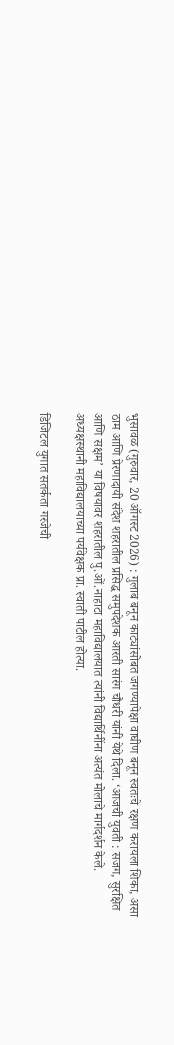भुसावळ (गुरुवार, 20 ऑगस्ट 2026) : गुलाब बनून काट्यांसोबत जगण्यापेक्षा वाघीण बनून स्वतःचे रक्षण करायला शिका, असा ठाम आणि प्रेरणादायी संदेश शहरातील प्रसिद्ध समुपदेशक आरती सारंग चौधरी यांनी येथे दिला. ‘आजची युवती : सजग, सुरक्षित आणि सक्षम’ या विषयावर शहरातील पु.ओं.नाहाटा महाविद्यालयात त्यांनी विद्यार्थिनींना अत्यंत मोलाचे मार्गदर्शन केले. अध्यक्षस्थानी महाविद्यालयाच्या पर्यवेक्षक प्रा. स्वाती पाटील होत्या.

डिजिटल युगात सतर्कता गरजेची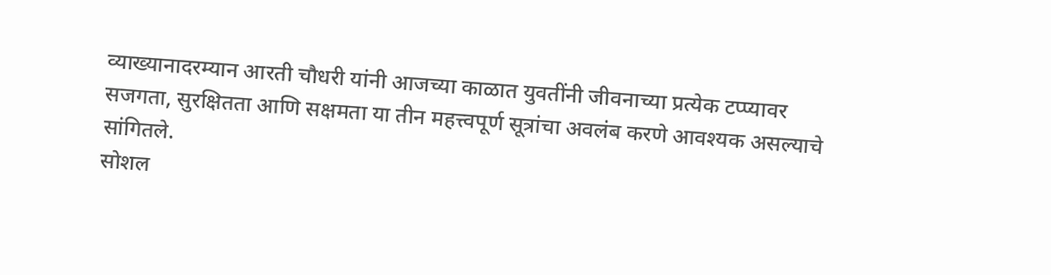व्याख्यानादरम्यान आरती चौधरी यांनी आजच्या काळात युवतींनी जीवनाच्या प्रत्येक टप्प्यावर सजगता, सुरक्षितता आणि सक्षमता या तीन महत्त्वपूर्ण सूत्रांचा अवलंब करणे आवश्यक असल्याचे सांगितले.
सोशल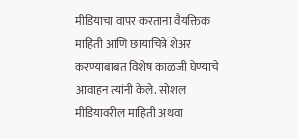मीडियाचा वापर करताना वैयक्तिक माहिती आणि छायाचित्रे शेअर करण्याबाबत विशेष काळजी घेण्याचे आवाहन त्यांनी केले. सोशल मीडियावरील माहिती अथवा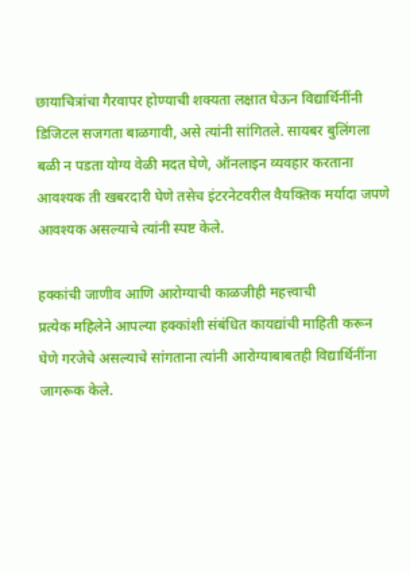छायाचित्रांचा गैरवापर होण्याची शक्यता लक्षात घेऊन विद्यार्थिनींनी डिजिटल सजगता बाळगावी, असे त्यांनी सांगितले. सायबर बुलिंगला बळी न पडता योग्य वेळी मदत घेणे, ऑनलाइन व्यवहार करताना आवश्यक ती खबरदारी घेणे तसेच इंटरनेटवरील वैयक्तिक मर्यादा जपणे आवश्यक असल्याचे त्यांनी स्पष्ट केले.

हक्कांची जाणीव आणि आरोग्याची काळजीही महत्त्वाची
प्रत्येक महिलेने आपल्या हक्कांशी संबंधित कायद्यांची माहिती करून घेणे गरजेचे असल्याचे सांगताना त्यांनी आरोग्याबाबतही विद्यार्थिनींना जागरूक केले.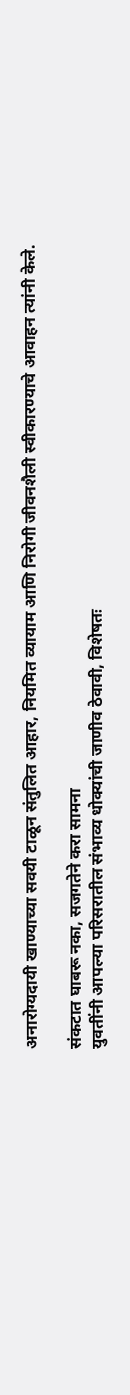अनारोग्यदायी खाण्याच्या सवयी टाळून संतुलित आहार, नियमित व्यायाम आणि निरोगी जीवनशैली स्वीकारण्याचे आवाहन त्यांनी केले.

संकटात घाबरू नका, सजगतेने करा सामना
युवतींनी आपल्या परिसरातील संभाव्य धोक्यांची जाणीव ठेवावी, विशेषतः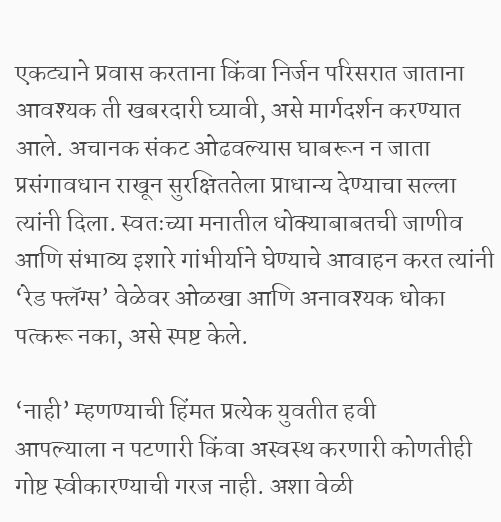एकट्याने प्रवास करताना किंवा निर्जन परिसरात जाताना आवश्यक ती खबरदारी घ्यावी, असे मार्गदर्शन करण्यात आले. अचानक संकट ओढवल्यास घाबरून न जाता प्रसंगावधान राखून सुरक्षिततेला प्राधान्य देण्याचा सल्ला त्यांनी दिला. स्वतःच्या मनातील धोक्याबाबतची जाणीव आणि संभाव्य इशारे गांभीर्याने घेण्याचे आवाहन करत त्यांनी ‘रेड फ्लॅग्स’ वेळेवर ओळखा आणि अनावश्यक धोका पत्करू नका, असे स्पष्ट केले.

‘नाही’ म्हणण्याची हिंमत प्रत्येक युवतीत हवी
आपल्याला न पटणारी किंवा अस्वस्थ करणारी कोणतीही गोष्ट स्वीकारण्याची गरज नाही. अशा वेळी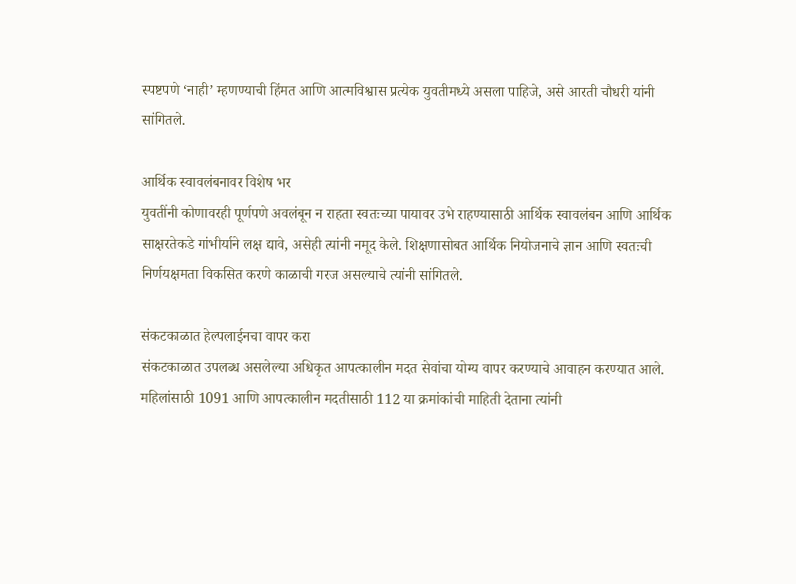स्पष्टपणे ‘नाही’ म्हणण्याची हिंमत आणि आत्मविश्वास प्रत्येक युवतीमध्ये असला पाहिजे, असे आरती चौधरी यांनी सांगितले.

आर्थिक स्वावलंबनावर विशेष भर
युवतींनी कोणावरही पूर्णपणे अवलंबून न राहता स्वतःच्या पायावर उभे राहण्यासाठी आर्थिक स्वावलंबन आणि आर्थिक साक्षरतेकडे गांभीर्याने लक्ष द्यावे, असेही त्यांनी नमूद केले. शिक्षणासोबत आर्थिक नियोजनाचे ज्ञान आणि स्वतःची निर्णयक्षमता विकसित करणे काळाची गरज असल्याचे त्यांनी सांगितले.

संकटकाळात हेल्पलाईनचा वापर करा
संकटकाळात उपलब्ध असलेल्या अधिकृत आपत्कालीन मदत सेवांचा योग्य वापर करण्याचे आवाहन करण्यात आले. महिलांसाठी 1091 आणि आपत्कालीन मदतीसाठी 112 या क्रमांकांची माहिती देताना त्यांनी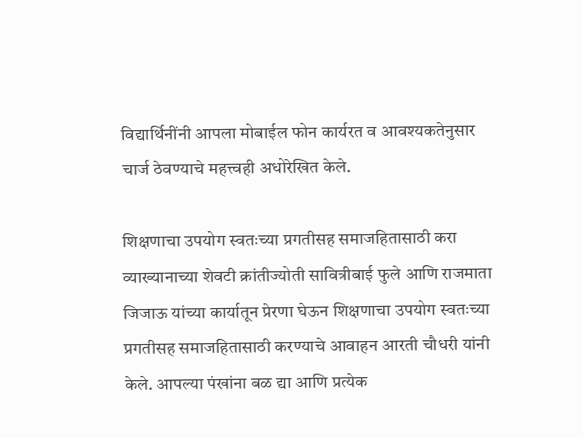विद्यार्थिनींनी आपला मोबाईल फोन कार्यरत व आवश्यकतेनुसार चार्ज ठेवण्याचे महत्त्वही अधोरेखित केले.

शिक्षणाचा उपयोग स्वतःच्या प्रगतीसह समाजहितासाठी करा
व्याख्यानाच्या शेवटी क्रांतीज्योती सावित्रीबाई फुले आणि राजमाता जिजाऊ यांच्या कार्यातून प्रेरणा घेऊन शिक्षणाचा उपयोग स्वतःच्या प्रगतीसह समाजहितासाठी करण्याचे आवाहन आरती चौधरी यांनी केले. आपल्या पंखांना बळ द्या आणि प्रत्येक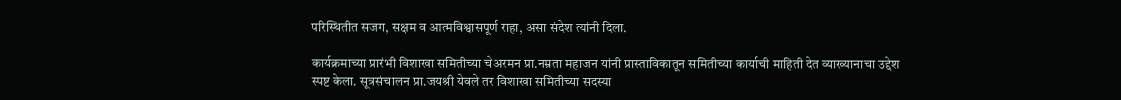परिस्थितीत सजग, सक्षम व आत्मविश्वासपूर्ण राहा, असा संदेश त्यांनी दिला.

कार्यक्रमाच्या प्रारंभी विशाखा समितीच्या चेअरमन प्रा.नम्रता महाजन यांनी प्रास्ताविकातून समितीच्या कार्याची माहिती देत व्याख्यानाचा उद्देश स्पष्ट केला. सूत्रसंचालन प्रा.जयश्री येवले तर विशाखा समितीच्या सदस्या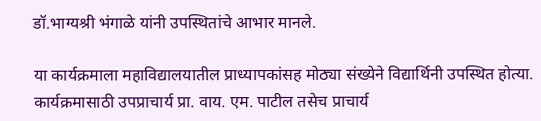डॉ.भाग्यश्री भंगाळे यांनी उपस्थितांचे आभार मानले.

या कार्यक्रमाला महाविद्यालयातील प्राध्यापकांसह मोठ्या संख्येने विद्यार्थिनी उपस्थित होत्या. कार्यक्रमासाठी उपप्राचार्य प्रा. वाय. एम. पाटील तसेच प्राचार्य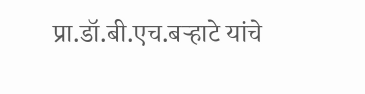प्रा.डॉ.बी.एच.बर्‍हाटे यांचे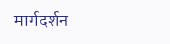मार्गदर्शन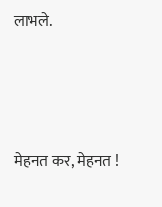लाभले.




मेहनत कर, मेहनत !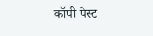कॉपी पेस्ट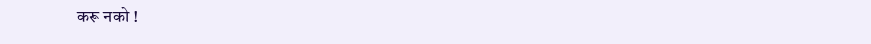करू नको !